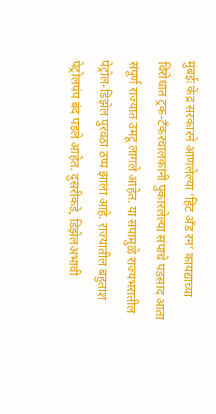मुंबईः केंद्र सरकारने आणलेल्या ‘हिट अँड रन’ कायद्याच्या विरोधात ट्रक-टँकरचालकांनी पुकारलेल्या संपाचे पडसाद आता संपूर्ण राज्यात उमटू लागले आहेत. या संपामुळे राज्यभरातील पेट्रोल-डिझेल पुरवठा ठप्प झाला आहे. राज्यातील बहुतांश पेट्रोलपंप बंद पडले आहेत. दुसरीकडे, डिझेलअभावी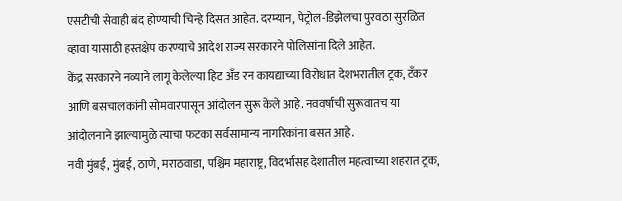एसटीची सेवाही बंद होण्याची चिन्हे दिसत आहेत. दरम्यान, पेट्रोल-डिझेलचा पुरवठा सुरळित व्हावा यासाठी हस्तक्षेप करण्याचे आदेश राज्य सरकारने पोलिसांना दिले आहेत.
केंद्र सरकारने नव्याने लागू केलेल्या हिट अँड रन कायद्याच्या विरोधात देशभरातील ट्रक, टँकर आणि बसचालकांनी सोमवारपासून आंदोलन सुरू केले आहे. नववर्षाची सुरूवातच या आंदोलनाने झाल्यामुळे त्याचा फटका सर्वसामान्य नागरिकांना बसत आहे.
नवी मुंबई, मुंबई, ठाणे, मराठवाडा, पश्चिम महाराष्ट्र, विदर्भासह देशातील महत्वाच्या शहरात ट्रक,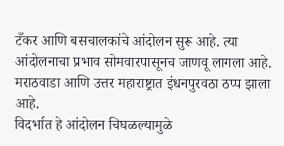टँकर आणि बसचालकांचे आंदोलन सुरू आहे. त्या आंदोलनाचा प्रभाव सोमवारपासूनच जाणवू लागला आहे. मराठवाडा आणि उत्तर महाराष्ट्रात इंधनपुरवठा ठप्प झाला आहे.
विदर्भात हे आंदोलन चिघळल्यामुळे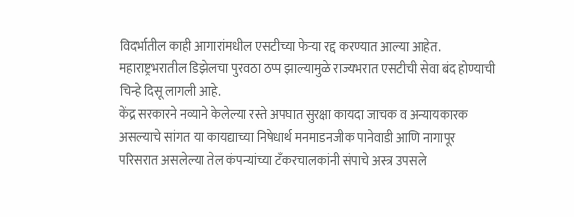विदर्भातील काही आगारांमधील एसटीच्या फेऱ्या रद्द करण्यात आल्या आहेत. महाराष्ट्रभरातील डिझेलचा पुरवठा ठप्प झाल्यामुळे राज्यभरात एसटीची सेवा बंद होण्याची चिन्हे दिसू लागली आहे.
केंद्र सरकारने नव्याने केलेल्या रस्ते अपघात सुरक्षा कायदा जाचक व अन्यायकारक असल्याचे सांगत या कायद्याच्या निषेधार्थ मनमाडनजीक पानेवाडी आणि नागापूर परिसरात असलेल्या तेल कंपन्यांच्या टँकरचालकांनी संपाचे अस्त्र उपसले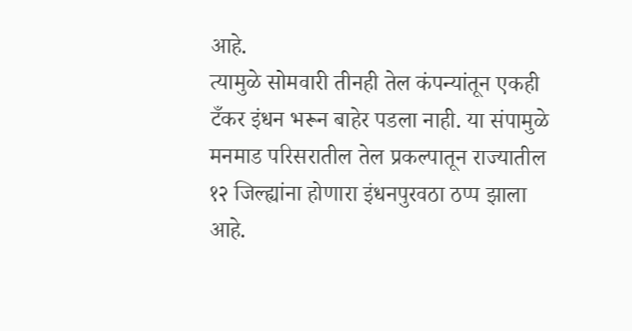आहे.
त्यामुळे सोमवारी तीनही तेल कंपन्यांतून एकही टँकर इंधन भरून बाहेर पडला नाही. या संपामुळे मनमाड परिसरातील तेल प्रकल्पातून राज्यातील १२ जिल्ह्यांना होणारा इंधनपुरवठा ठप्प झाला आहे.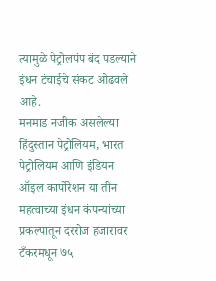त्यामुळे पेट्रोलपंप बंद पडल्याने इंधन टंचाईचे संकट ओढवले आहे.
मनमाड नजीक असलेल्या हिंदुस्तान पेट्रोलियम, भारत पेट्रोलियम आणि इंडियन ऑइल कार्पोरेशन या तीन महत्वाच्या इंधन कंपन्यांच्या प्रकल्पातून दररोज हजारावर टँकरमधून ७५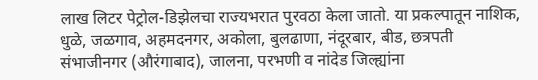लाख लिटर पेट्रोल-डिझेलचा राज्यभरात पुरवठा केला जातो. या प्रकल्पातून नाशिक, धुळे, जळगाव, अहमदनगर, अकोला, बुलढाणा, नंदूरबार, बीड, छत्रपती संभाजीनगर (औरंगाबाद), जालना, परभणी व नांदेड जिल्ह्यांना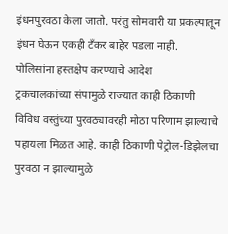इंधनपुरवठा केला जातो. परंतु सोमवारी या प्रकल्पातून इंधन घेऊन एकही टँकर बाहेर पडला नाही.
पोलिसांना हस्तक्षेप करण्याचे आदेश
ट्रकचालकांच्या संपामुळे राज्यात काही ठिकाणी विविध वस्तुंच्या पुरवठ्यावरही मोठा परिणाम झाल्याचे पहायला मिळत आहे. काही ठिकाणी पेट्रोल-डिझेलचा पुरवठा न झाल्यामुळे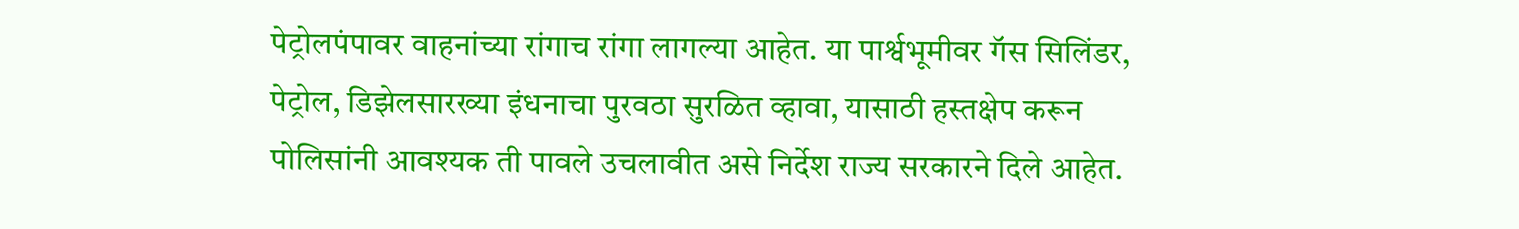पेट्रोलपंपावर वाहनांच्या रांगाच रांगा लागल्या आहेत. या पार्श्वभूमीवर गॅस सिलिंडर, पेट्रोल, डिझेलसारख्या इंधनाचा पुरवठा सुरळित व्हावा, यासाठी हस्तक्षेप करून पोलिसांनी आवश्यक ती पावले उचलावीत असे निर्देश राज्य सरकारने दिले आहेत.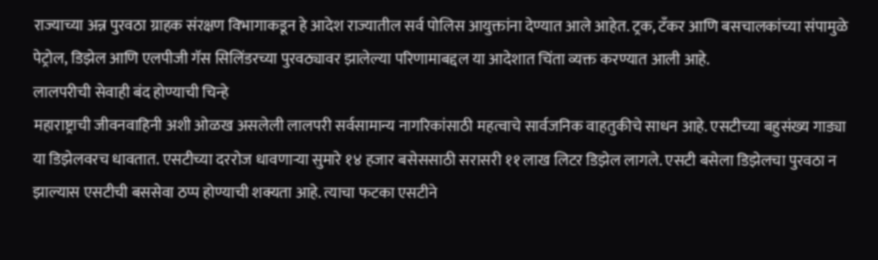राज्याच्या अन्न पुरवठा ग्राहक संरक्षण विभागाकडून हे आदेश राज्यातील सर्व पोलिस आयुक्तांना देण्यात आले आहेत. ट्रक, टँकर आणि बसचालकांच्या संपामुळे पेट्रोल, डिझेल आणि एलपीजी गॅस सिलिंडरच्या पुरवठ्यावर झालेल्या परिणामाबद्दल या आदेशात चिंता व्यक्त करण्यात आली आहे.
लालपरीची सेवाही बंद होण्याची चिन्हे
महाराष्ट्राची जीवनवाहिनी अशी ओळख असलेली लालपरी सर्वसामान्य नागरिकांसाठी महत्वाचे सार्वजनिक वाहतुकीचे साधन आहे. एसटीच्या बहुसंख्य गाड्या या डिझेलवरच धावतात. एसटीच्या दररोज धावणाऱ्या सुमारे १४ हजार बसेससाठी सरासरी ११ लाख लिटर डिझेल लागले. एसटी बसेला डिझेलचा पुरवठा न झाल्यास एसटीची बससेवा ठप्प होण्याची शक्यता आहे. त्याचा फटका एसटीने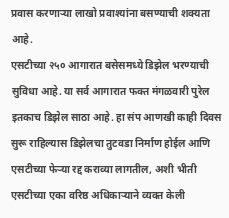प्रवास करणाऱ्या लाखो प्रवाश्यांना बसण्याची शक्यता आहे.
एसटीच्या २५० आगारात बसेसमध्ये डिझेल भरण्याची सुविधा आहे. या सर्व आगारात फक्त मंगळवारी पुरेल इतकाच डिझेल साठा आहे. हा संप आणखी काही दिवस सुरू राहिल्यास डिझेलचा तुटवडा निर्माण होईल आणि एसटीच्या फेऱ्या रद्द कराव्या लागतील, अशी भीती एसटीच्या एका वरिष्ठ अधिकाऱ्याने व्यक्त केली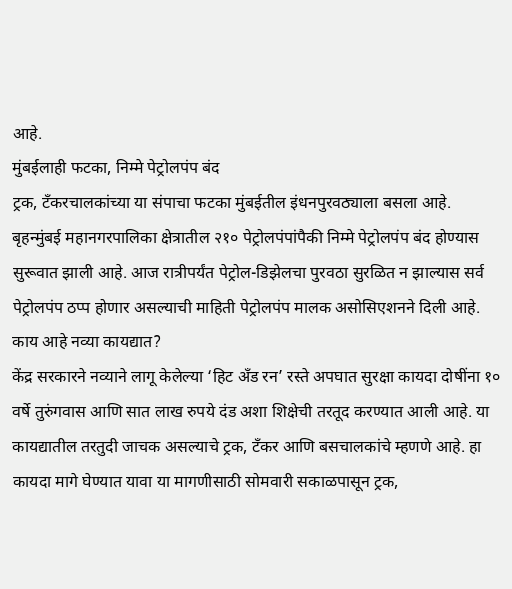आहे.
मुंबईलाही फटका, निम्मे पेट्रोलपंप बंद
ट्रक, टँकरचालकांच्या या संपाचा फटका मुंबईतील इंधनपुरवठ्याला बसला आहे. बृहन्मुंबई महानगरपालिका क्षेत्रातील २१० पेट्रोलपंपांपैकी निम्मे पेट्रोलपंप बंद होण्यास सुरूवात झाली आहे. आज रात्रीपर्यंत पेट्रोल-डिझेलचा पुरवठा सुरळित न झाल्यास सर्व पेट्रोलपंप ठप्प होणार असल्याची माहिती पेट्रोलपंप मालक असोसिएशनने दिली आहे.
काय आहे नव्या कायद्यात?
केंद्र सरकारने नव्याने लागू केलेल्या ‘हिट अँड रन’ रस्ते अपघात सुरक्षा कायदा दोषींना १० वर्षे तुरुंगवास आणि सात लाख रुपये दंड अशा शिक्षेची तरतूद करण्यात आली आहे. या कायद्यातील तरतुदी जाचक असल्याचे ट्रक, टँकर आणि बसचालकांचे म्हणणे आहे. हा कायदा मागे घेण्यात यावा या मागणीसाठी सोमवारी सकाळपासून ट्रक,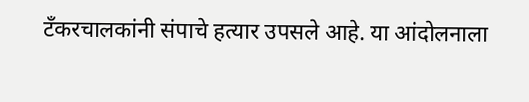टँकरचालकांनी संपाचे हत्यार उपसले आहे. या आंदोलनाला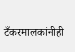टँकरमालकांनीही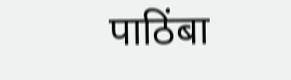पाठिंबा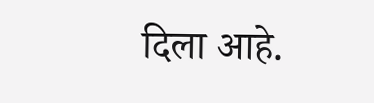दिला आहे.